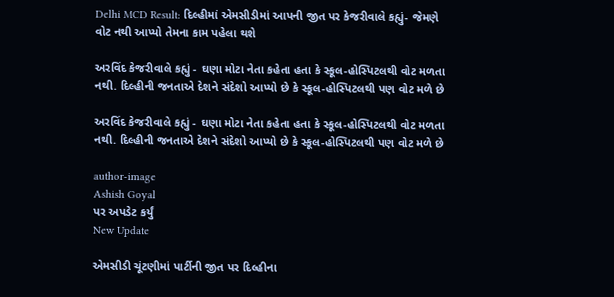Delhi MCD Result: દિલ્હીમાં એમસીડીમાં આપની જીત પર કેજરીવાલે કહ્યું- જેમણે વોટ નથી આપ્યો તેમના કામ પહેલા થશે

અરવિંદ કેજરીવાલે કહ્યું - ઘણા મોટા નેતા કહેતા હતા કે સ્કૂલ-હોસ્પિટલથી વોટ મળતા નથી. દિલ્હીની જનતાએ દેશને સંદેશો આપ્યો છે કે સ્કૂલ-હોસ્પિટલથી પણ વોટ મળે છે

અરવિંદ કેજરીવાલે કહ્યું - ઘણા મોટા નેતા કહેતા હતા કે સ્કૂલ-હોસ્પિટલથી વોટ મળતા નથી. દિલ્હીની જનતાએ દેશને સંદેશો આપ્યો છે કે સ્કૂલ-હોસ્પિટલથી પણ વોટ મળે છે

author-image
Ashish Goyal
પર અપડેટ કર્યું
New Update

એમસીડી ચૂંટણીમાં પાર્ટીની જીત પર દિલ્હીના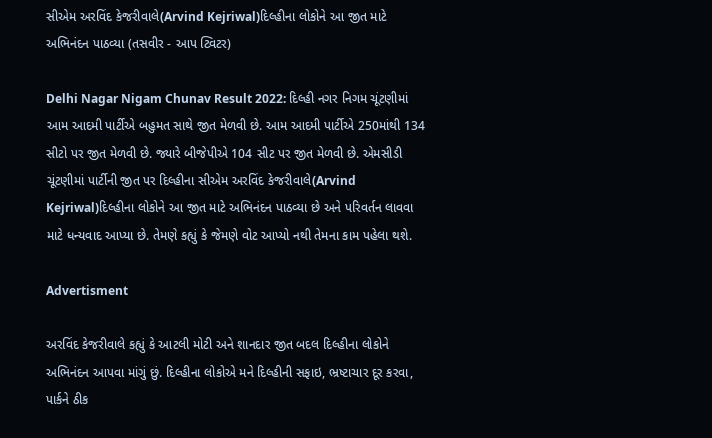સીએમ અરવિંદ કેજરીવાલે(Arvind Kejriwal)દિલ્હીના લોકોને આ જીત માટે અભિનંદન પાઠવ્યા (તસવીર - આપ ટ્વિટર)

Delhi Nagar Nigam Chunav Result 2022: દિલ્હી નગર નિગમ ચૂંટણીમાં આમ આદમી પાર્ટીએ બહુમત સાથે જીત મેળવી છે. આમ આદમી પાર્ટીએ 250માંથી 134 સીટો પર જીત મેળવી છે. જ્યારે બીજેપીએ 104 સીટ પર જીત મેળવી છે. એમસીડી ચૂંટણીમાં પાર્ટીની જીત પર દિલ્હીના સીએમ અરવિંદ કેજરીવાલે(Arvind Kejriwal)દિલ્હીના લોકોને આ જીત માટે અભિનંદન પાઠવ્યા છે અને પરિવર્તન લાવવા માટે ધન્યવાદ આપ્યા છે. તેમણે કહ્યું કે જેમણે વોટ આપ્યો નથી તેમના કામ પહેલા થશે.

Advertisment

અરવિંદ કેજરીવાલે કહ્યું કે આટલી મોટી અને શાનદાર જીત બદલ દિલ્હીના લોકોને અભિનંદન આપવા માંગું છું. દિલ્હીના લોકોએ મને દિલ્હીની સફાઇ, ભ્રષ્ટાચાર દૂર કરવા, પાર્કને ઠીક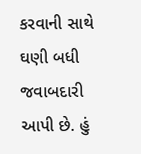કરવાની સાથે ઘણી બધી જવાબદારી આપી છે. હું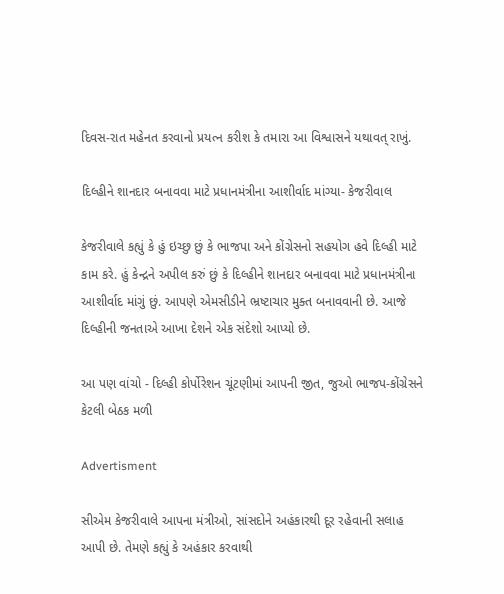દિવસ-રાત મહેનત કરવાનો પ્રયત્ન કરીશ કે તમારા આ વિશ્વાસને યથાવત્ રાખું.

દિલ્હીને શાનદાર બનાવવા માટે પ્રધાનમંત્રીના આશીર્વાદ માંગ્યા- કેજરીવાલ

કેજરીવાલે કહ્યું કે હું ઇચ્છુ છું કે ભાજપા અને કોંગ્રેસનો સહયોગ હવે દિલ્હી માટે કામ કરે. હું કેન્દ્રને અપીલ કરું છું કે દિલ્હીને શાનદાર બનાવવા માટે પ્રધાનમંત્રીના આશીર્વાદ માંગું છું. આપણે એમસીડીને ભ્રષ્ટાચાર મુક્ત બનાવવાની છે. આજે દિલ્હીની જનતાએ આખા દેશને એક સંદેશો આપ્યો છે.

આ પણ વાંચો - દિલ્હી કોર્પોરેશન ચૂંટણીમાં આપની જીત, જુઓ ભાજપ-કોંગ્રેસને કેટલી બેઠક મળી

Advertisment

સીએમ કેજરીવાલે આપના મંત્રીઓ, સાંસદોને અહંકારથી દૂર રહેવાની સલાહ આપી છે. તેમણે કહ્યું કે અહંકાર કરવાથી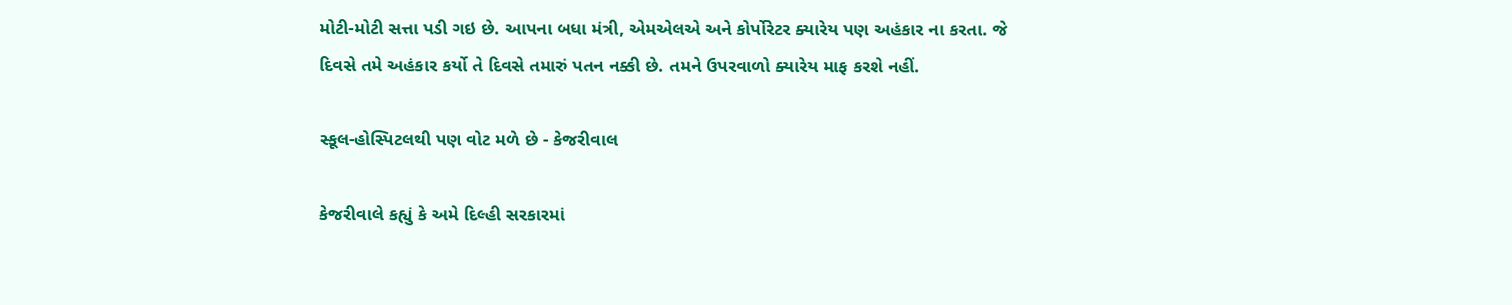મોટી-મોટી સત્તા પડી ગઇ છે. આપના બધા મંત્રી, એમએલએ અને કોર્પોરેટર ક્યારેય પણ અહંકાર ના કરતા. જે દિવસે તમે અહંકાર કર્યો તે દિવસે તમારું પતન નક્કી છે. તમને ઉપરવાળો ક્યારેય માફ કરશે નહીં.

સ્કૂલ-હોસ્પિટલથી પણ વોટ મળે છે - કેજરીવાલ

કેજરીવાલે કહ્યું કે અમે દિલ્હી સરકારમાં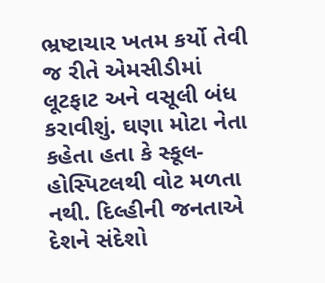ભ્રષ્ટાચાર ખતમ કર્યો તેવી જ રીતે એમસીડીમાં લૂટફાટ અને વસૂલી બંધ કરાવીશું. ઘણા મોટા નેતા કહેતા હતા કે સ્કૂલ-હોસ્પિટલથી વોટ મળતા નથી. દિલ્હીની જનતાએ દેશને સંદેશો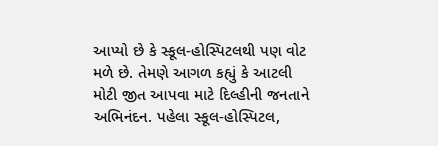આપ્યો છે કે સ્કૂલ-હોસ્પિટલથી પણ વોટ મળે છે. તેમણે આગળ કહ્યું કે આટલી મોટી જીત આપવા માટે દિલ્હીની જનતાને અભિનંદન. પહેલા સ્કૂલ-હોસ્પિટલ,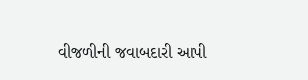વીજળીની જવાબદારી આપી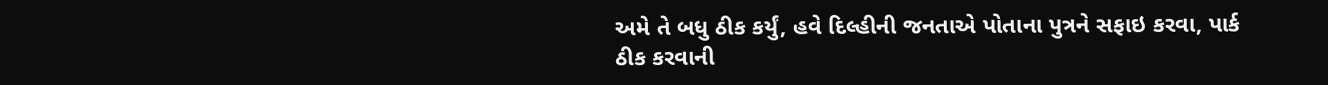અમે તે બધુ ઠીક કર્યું, હવે દિલ્હીની જનતાએ પોતાના પુત્રને સફાઇ કરવા, પાર્ક ઠીક કરવાની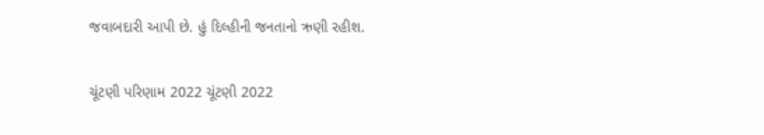જવાબદારી આપી છે. હું દિલ્હીની જનતાનો ઋણી રહીશ.

ચૂંટણી પરિણામ 2022 ચૂંટણી 2022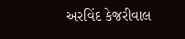અરવિંદ કેજરીવાલ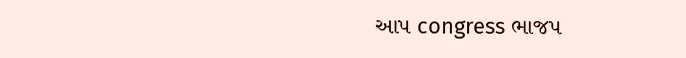આપ congress ભાજપ